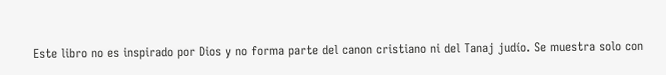Este libro no es inspirado por Dios y no forma parte del canon cristiano ni del Tanaj judío. Se muestra solo con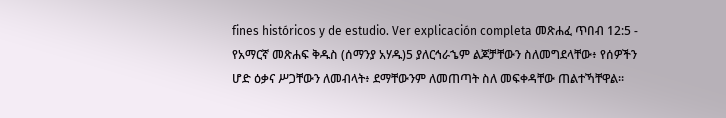fines históricos y de estudio. Ver explicación completa መጽሐፈ ጥበብ 12:5 - የአማርኛ መጽሐፍ ቅዱስ (ሰማንያ አሃዱ)5 ያለርኅራኄም ልጆቻቸውን ስለመግደላቸው፥ የሰዎችን ሆድ ዕቃና ሥጋቸውን ለመብላት፥ ደማቸውንም ለመጠጣት ስለ መፍቀዳቸው ጠልተኻቸዋል።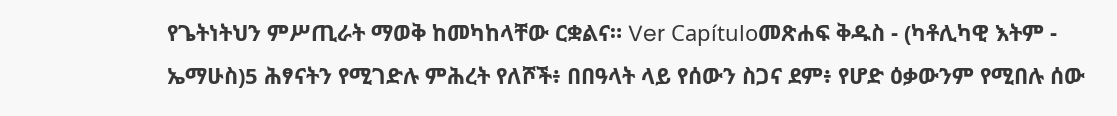የጌትነትህን ምሥጢራት ማወቅ ከመካከላቸው ርቋልና። Ver Capítuloመጽሐፍ ቅዱስ - (ካቶሊካዊ እትም - ኤማሁስ)5 ሕፃናትን የሚገድሉ ምሕረት የለሾች፥ በበዓላት ላይ የሰውን ስጋና ደም፥ የሆድ ዕቃውንም የሚበሉ ሰው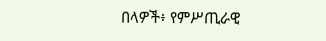በላዎች፥ የምሥጢራዊ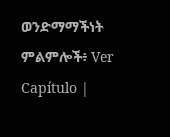ወንድማማችነት ምልምሎች፥ Ver Capítulo |